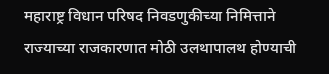महाराष्ट्र विधान परिषद निवडणुकीच्या निमित्ताने राज्याच्या राजकारणात मोठी उलथापालथ होण्याची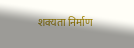शक्यता निर्माण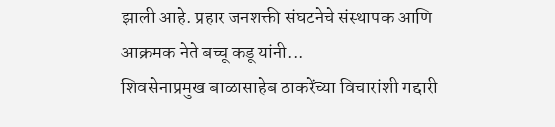झाली आहे. प्रहार जनशक्ती संघटनेचे संस्थापक आणि आक्रमक नेते बच्चू कडू यांनी...
शिवसेनाप्रमुख बाळासाहेब ठाकरेंच्या विचारांशी गद्दारी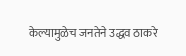केल्यामुळेच जनतेने उद्धव ठाकरे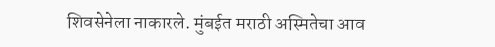शिवसेनेला नाकारले. मुंबईत मराठी अस्मितेचा आव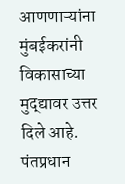आणणाऱ्यांना मुंबईकरांनी विकासाच्या मुद्द्यावर उत्तर दिले आहे. पंतप्रधान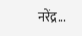नरेंद्र...